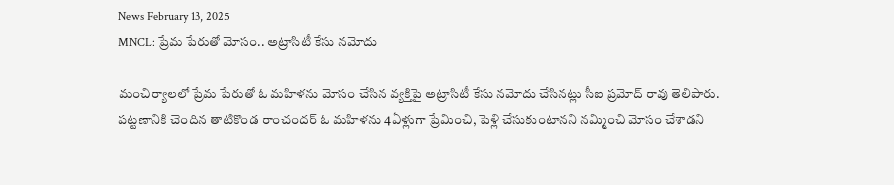News February 13, 2025
MNCL: ప్రేమ పేరుతో మోసం.. అట్రాసిటీ కేసు నమోదు

మంచిర్యాలలో ప్రేమ పేరుతో ఓ మహిళను మోసం చేసిన వ్యక్తిపై అట్రాసిటీ కేసు నమోదు చేసినట్లు సీఐ ప్రమోద్ రావు తెలిపారు. పట్టణానికి చెందిన తాటికొండ రాంచందర్ ఓ మహిళను 4ఏళ్లుగా ప్రేమించి, పెళ్లి చేసుకుంటానని నమ్మించి మోసం చేశాడని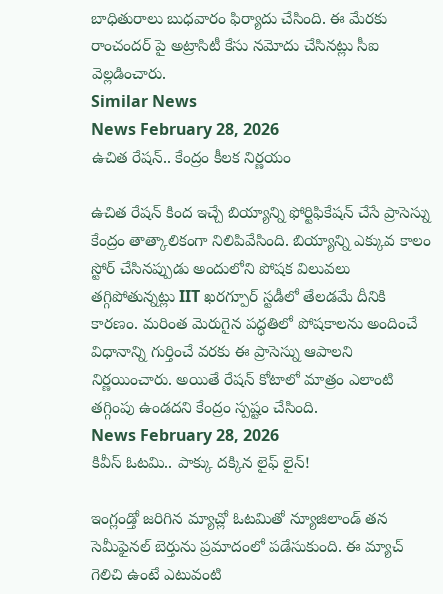బాధితురాలు బుధవారం ఫిర్యాదు చేసింది. ఈ మేరకు రాంచందర్ పై అట్రాసిటీ కేసు నమోదు చేసినట్లు సీఐ వెల్లడించారు.
Similar News
News February 28, 2026
ఉచిత రేషన్.. కేంద్రం కీలక నిర్ణయం

ఉచిత రేషన్ కింద ఇచ్చే బియ్యాన్ని ఫోర్టిఫికేషన్ చేసే ప్రాసెస్ను కేంద్రం తాత్కాలికంగా నిలిపివేసింది. బియ్యాన్ని ఎక్కువ కాలం స్టోర్ చేసినప్పుడు అందులోని పోషక విలువలు తగ్గిపోతున్నట్లు IIT ఖరగ్పూర్ స్టడీలో తేలడమే దీనికి కారణం. మరింత మెరుగైన పద్ధతిలో పోషకాలను అందించే విధానాన్ని గుర్తించే వరకు ఈ ప్రాసెస్ను ఆపాలని నిర్ణయించారు. అయితే రేషన్ కోటాలో మాత్రం ఎలాంటి తగ్గింపు ఉండదని కేంద్రం స్పష్టం చేసింది.
News February 28, 2026
కివీస్ ఓటమి.. పాక్కు దక్కిన లైఫ్ లైన్!

ఇంగ్లండ్తో జరిగిన మ్యాచ్లో ఓటమితో న్యూజిలాండ్ తన సెమీఫైనల్ బెర్తును ప్రమాదంలో పడేసుకుంది. ఈ మ్యాచ్ గెలిచి ఉంటే ఎటువంటి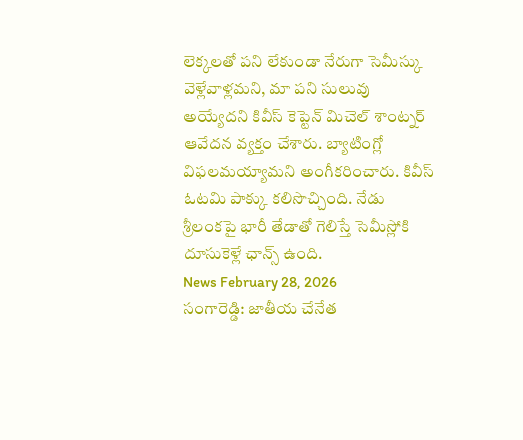లెక్కలతో పని లేకుండా నేరుగా సెమీస్కు వెళ్లేవాళ్లమని, మా పని సులువు అయ్యేదని కివీస్ కెప్టెన్ మిచెల్ శాంట్నర్ ఆవేదన వ్యక్తం చేశారు. బ్యాటింగ్లో విఫలమయ్యామని అంగీకరించారు. కివీస్ ఓటమి పాక్కు కలిసొచ్చింది. నేడు శ్రీలంకపై భారీ తేడాతో గెలిస్తే సెమీస్లోకి దూసుకెళ్లే ఛాన్స్ ఉంది.
News February 28, 2026
సంగారెడ్డి: జాతీయ చేనేత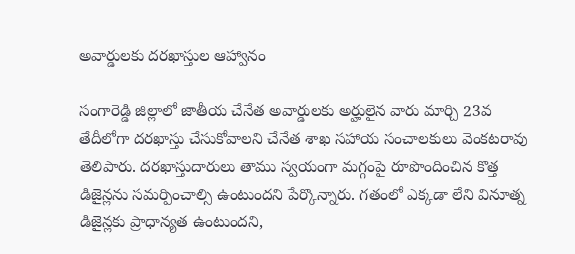అవార్డులకు దరఖాస్తుల ఆహ్వానం

సంగారెడ్డి జిల్లాలో జాతీయ చేనేత అవార్డులకు అర్హులైన వారు మార్చి 23వ తేదీలోగా దరఖాస్తు చేసుకోవాలని చేనేత శాఖ సహాయ సంచాలకులు వెంకటరావు తెలిపారు. దరఖాస్తుదారులు తాము స్వయంగా మగ్గంపై రూపొందించిన కొత్త డిజైన్లను సమర్పించాల్సి ఉంటుందని పేర్కొన్నారు. గతంలో ఎక్కడా లేని వినూత్న డిజైన్లకు ప్రాధాన్యత ఉంటుందని,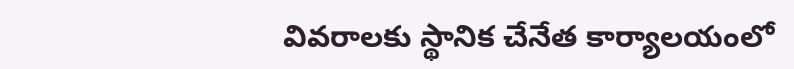వివరాలకు స్థానిక చేనేత కార్యాలయంలో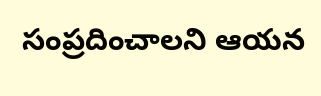సంప్రదించాలని ఆయన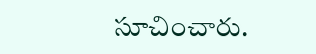సూచించారు.